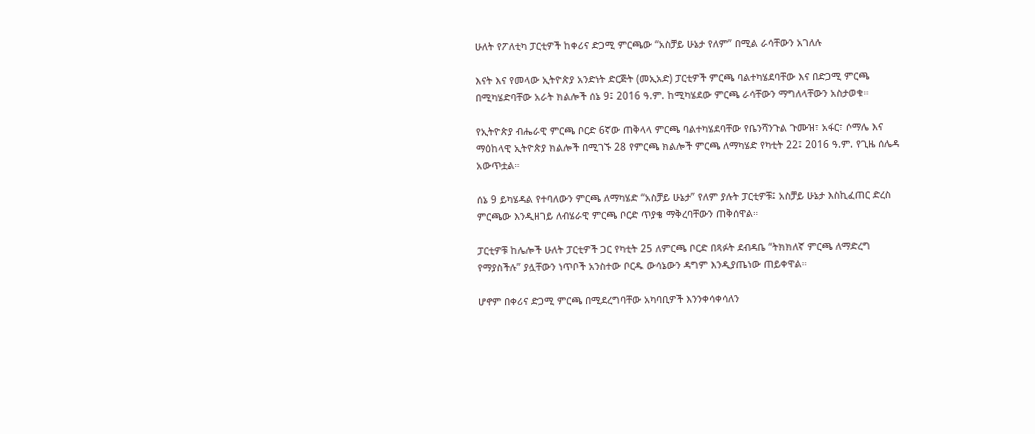ሁለት የፖለቲካ ፓርቲዎች ከቀሪና ድጋሚ ምርጫው “አስቻይ ሁኔታ የለም” በሚል ራሳቸውን አገለሉ

እናት እና የመላው ኢትዮጵያ አንድነት ድርጅት (መኢአድ) ፓርቲዎች ምርጫ ባልተካሄደባቸው እና በድጋሚ ምርጫ በሚካሄድባቸው አራት ክልሎች ሰኔ 9፤ 2016 ዓ.ም. ከሚካሄደው ምርጫ ራሳቸውን ማግለላቸውን አስታወቁ።

የኢትዮጵያ ብሔራዊ ምርጫ ቦርድ 6ኛው ጠቅላላ ምርጫ ባልተካሄደባቸው የቤንሻንጉል ጉሙዝ፣ አፋር፣ ሶማሌ እና ማዕከላዊ ኢትዮጵያ ክልሎች በሚገኙ 28 የምርጫ ክልሎች ምርጫ ለማካሄድ የካቲት 22፤ 2016 ዓ.ም. የጊዜ ሰሌዳ አውጥቷል።

ሰኔ 9 ይካሄዳል የተባለውን ምርጫ ለማካሄድ “አስቻይ ሁኔታ” የለም ያሉት ፓርቲዎቹ፤ አስቻይ ሁኔታ እስኪፈጠር ድረስ ምርጫው እንዲዘገይ ለብሄራዊ ምርጫ ቦርድ ጥያቄ ማቅረባቸውን ጠቅሰዋል።

ፓርቲዎቹ ከሌሎች ሁለት ፓርቲዎች ጋር የካቲት 25 ለምርጫ ቦርድ በጻፉት ደብዳቤ “ትክክለኛ ምርጫ ለማድረግ የማያስችሉ” ያሏቸውን ነጥቦች አንስተው ቦርዱ ውሳኔውን ዳግም እንዲያጤነው ጠይቀዋል።

ሆኖም በቀሪና ድጋሚ ምርጫ በሚደረግባቸው አካባቢዎች እንንቀሳቀሳለን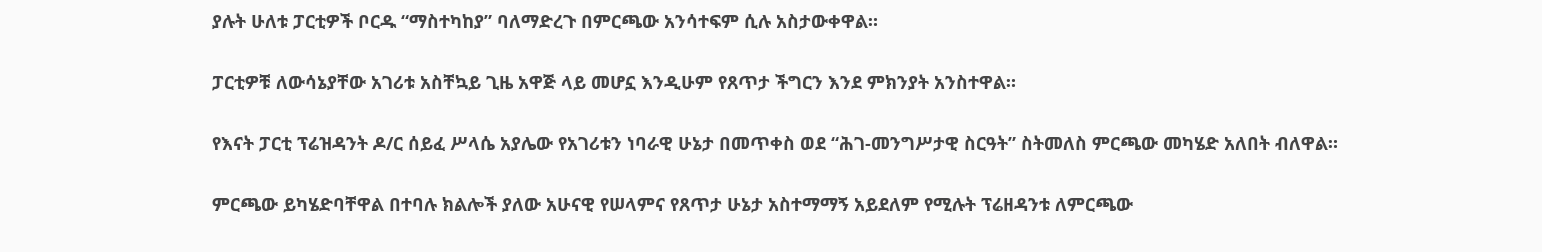ያሉት ሁለቱ ፓርቲዎች ቦርዱ “ማስተካከያ” ባለማድረጉ በምርጫው አንሳተፍም ሲሉ አስታውቀዋል።

ፓርቲዎቹ ለውሳኔያቸው አገሪቱ አስቸኳይ ጊዜ አዋጅ ላይ መሆኗ እንዲሁም የጸጥታ ችግርን እንደ ምክንያት አንስተዋል።

የእናት ፓርቲ ፕሬዝዳንት ዶ/ር ሰይፈ ሥላሴ አያሌው የአገሪቱን ነባራዊ ሁኔታ በመጥቀስ ወደ “ሕገ-መንግሥታዊ ስርዓት” ስትመለስ ምርጫው መካሄድ አለበት ብለዋል።

ምርጫው ይካሄድባቸዋል በተባሉ ክልሎች ያለው አሁናዊ የሠላምና የጸጥታ ሁኔታ አስተማማኝ አይደለም የሚሉት ፕሬዘዳንቱ ለምርጫው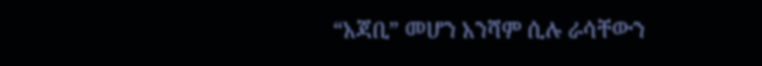“አጃቢ” መሆን አንሻም ሲሉ ራሳቸውን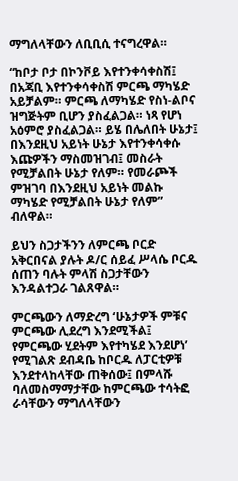ማግለላቸውን ለቢቢሲ ተናግረዋል።

“ከቦታ ቦታ በኮንቮይ እየተንቀሳቀስሽ፤ በአጃቢ እየተንቀሳቀስሽ ምርጫ ማካሄድ አይቻልም። ምርጫ ለማካሄድ የስነ-ልቦና ዝግጅትም ቢሆን ያስፈልጋል። ነጻ የሆነ አዕምሮ ያስፈልጋል። ይሄ በሌለበት ሁኔታ፤ በእንደዚህ አይነት ሁኔታ እየተንቀሳቀሱ እጩዎችን ማስመዝገብ፤ መስራት የሚቻልበት ሁኔታ የለም። የመራጮች ምዝገባ በእንደዚህ አይነት መልኩ ማካሄድ የሚቻልበት ሁኔታ የለም” ብለዋል።

ይህን ስጋታችንን ለምርጫ ቦርድ አቅርበናል ያሉት ዶ/ር ሰይፈ ሥላሴ ቦርዱ ሰጠን ባሉት ምላሽ ስጋታቸውን እንዳልተጋራ ገልጸዋል።

ምርጫውን ለማድረግ ‘ሁኔታዎች ምቹና ምርጫው ሊደረግ እንደሚችል፤ የምርጫው ሂደትም እየተካሄደ እንደሆነ’ የሚገልጽ ደብዳቤ ከቦርዱ ለፓርቲዎቹ እንደተላከላቸው ጠቅሰው፤ በምላሹ ባለመስማማታቸው ከምርጫው ተሳትፎ ራሳቸውን ማግለላቸውን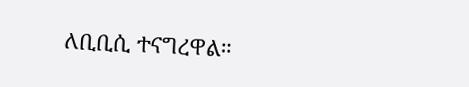ለቢቢሲ ተናግረዋል።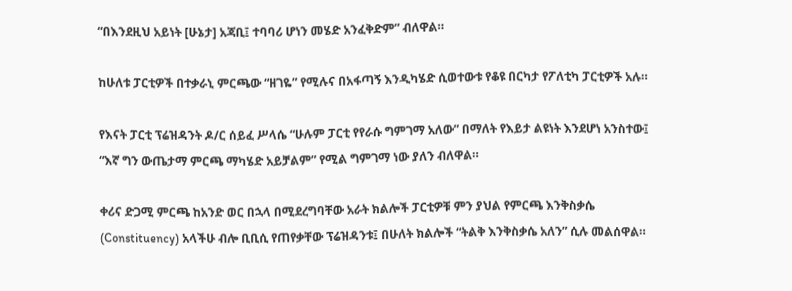“በእንደዚህ አይነት [ሁኔታ] አጃቢ፤ ተባባሪ ሆነን መሄድ አንፈቅድም” ብለዋል።

ከሁለቱ ፓርቲዎች በተቃራኒ ምርጫው “ዘገዬ” የሚሉና በአፋጣኝ እንዲካሄድ ሲወተውቱ የቆዩ በርካታ የፖለቲካ ፓርቲዎች አሉ።

የእናት ፓርቲ ፕሬዝዳንት ዶ/ር ሰይፈ ሥላሴ “ሁሉም ፓርቲ የየራሱ ግምገማ አለው” በማለት የእይታ ልዩነት እንደሆነ አንስተው፤ “እኛ ግን ውጤታማ ምርጫ ማካሄድ አይቻልም” የሚል ግምገማ ነው ያለን ብለዋል።

ቀሪና ድጋሚ ምርጫ ከአንድ ወር በኋላ በሚደረግባቸው አራት ክልሎች ፓርቲዎቹ ምን ያህል የምርጫ እንቅስቃሴ (Constituency) አላችሁ ብሎ ቢቢሲ የጠየቃቸው ፕሬዝዳንቱ፤ በሁለት ክልሎች “ትልቅ እንቅስቃሴ አለን” ሲሉ መልሰዋል።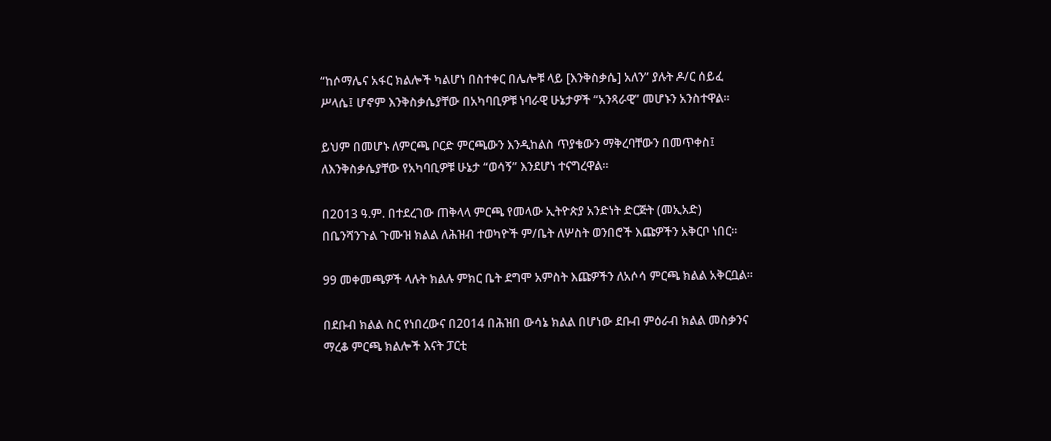“ከሶማሌና አፋር ክልሎች ካልሆነ በስተቀር በሌሎቹ ላይ [እንቅስቃሴ] አለን” ያሉት ዶ/ር ሰይፈ ሥላሴ፤ ሆኖም እንቅስቃሴያቸው በአካባቢዎቹ ነባራዊ ሁኔታዎች “አንጻራዊ” መሆኑን አንስተዋል።

ይህም በመሆኑ ለምርጫ ቦርድ ምርጫውን እንዲከልስ ጥያቄውን ማቅረባቸውን በመጥቀስ፤ ለእንቅስቃሴያቸው የአካባቢዎቹ ሁኔታ “ወሳኝ” እንደሆነ ተናግረዋል።

በ2013 ዓ.ም. በተደረገው ጠቅላላ ምርጫ የመላው ኢትዮጵያ አንድነት ድርጅት (መኢአድ) በቤንሻንጉል ጉሙዝ ክልል ለሕዝብ ተወካዮች ም/ቤት ለሦስት ወንበሮች እጩዎችን አቅርቦ ነበር።

99 መቀመጫዎች ላሉት ክልሉ ምክር ቤት ደግሞ አምስት እጩዎችን ለአሶሳ ምርጫ ክልል አቅርቧል።

በደቡብ ክልል ስር የነበረውና በ2014 በሕዝበ ውሳኔ ክልል በሆነው ደቡብ ምዕራብ ክልል መስቃንና ማረቆ ምርጫ ክልሎች እናት ፓርቲ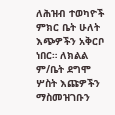ለሕዝብ ተወካዮች ምክር ቤት ሁለት እጭዎችን አቅርቦ ነበር። ለክልል ም/ቤት ደግሞ ሦስት እጩዎችን ማስመዝገቡን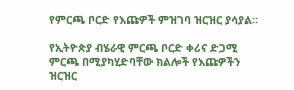የምርጫ ቦርድ የእጩዎች ምዝገባ ዝርዝር ያሳያል።

የኢትዮጵያ ብሄራዊ ምርጫ ቦርድ ቀሪና ድጋሚ ምርጫ በሚያካሂድባቸው ክልሎች የእጩዎችን ዝርዝር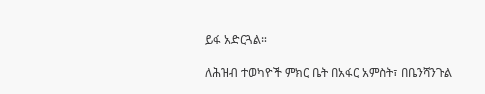ይፋ አድርጓል።

ለሕዝብ ተወካዮች ምክር ቤት በአፋር አምስት፣ በቤንሻንጉል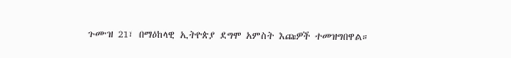ጉሙዝ 21፣ በማዕከላዊ ኢትዮጵያ ደግሞ አምስት እጩዎች ተመዝግበዋል።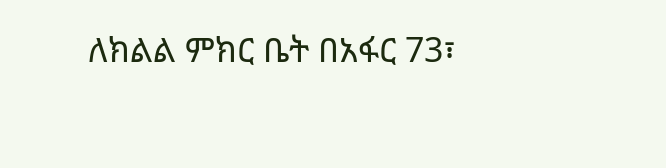ለክልል ምክር ቤት በአፋር 73፣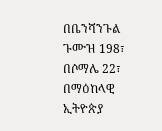በቤንሻንጉል ጉሙዝ 198፣ በሶማሌ 22፣ በማዕከላዊ ኢትዮጵያ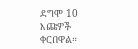ደግሞ 10 እጩዎች ቀርበዋል።